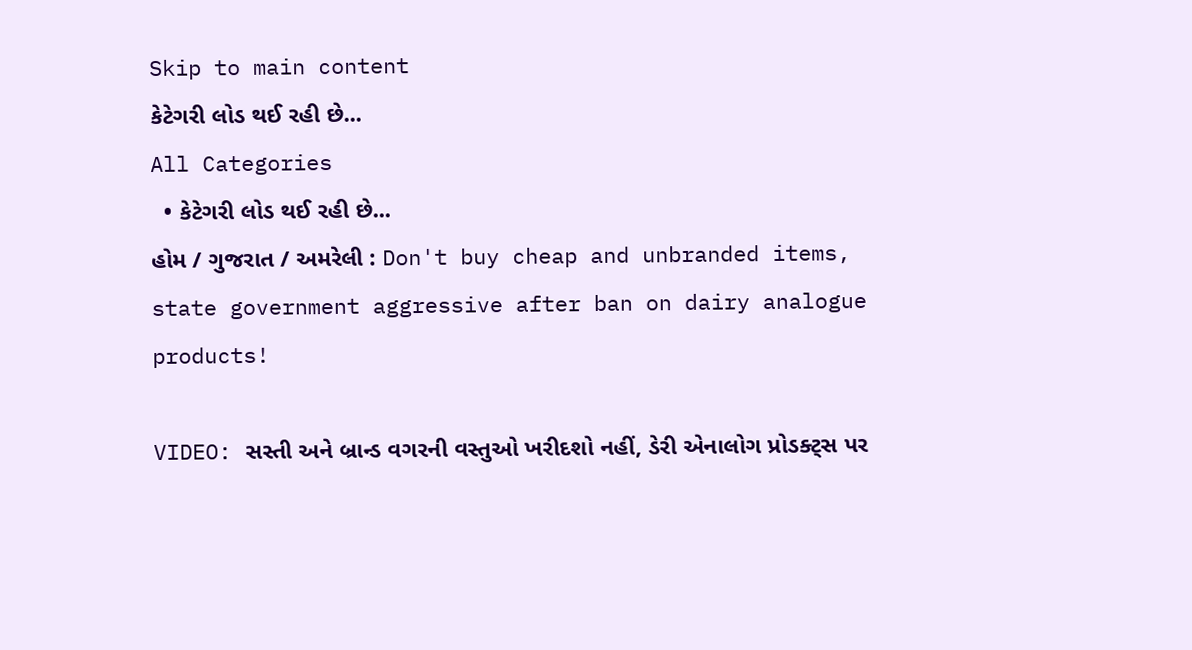Skip to main content
કેટેગરી લોડ થઈ રહી છે...
All Categories
  • કેટેગરી લોડ થઈ રહી છે...
હોમ / ગુજરાત / અમરેલી : Don't buy cheap and unbranded items, state government aggressive after ban on dairy analogue products!

VIDEO: સસ્તી અને બ્રાન્ડ વગરની વસ્તુઓ ખરીદશો નહીં, ડેરી એનાલોગ પ્રોડક્ટ્સ પર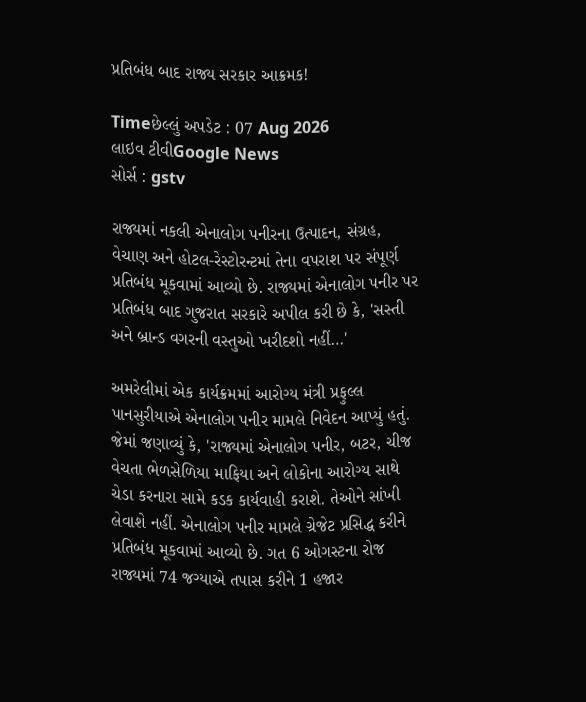પ્રતિબંધ બાદ રાજ્ય સરકાર આક્રમક!

Timeછેલ્લું અપડેટ : 07 Aug 2026
લાઇવ ટીવીGoogle News
સોર્સ : gstv

રાજ્યમાં નકલી એનાલોગ પનીરના ઉત્પાદન, સંગ્રહ, વેચાણ અને હોટલ-રેસ્ટોરન્ટમાં તેના વપરાશ પર સંપૂર્ણ પ્રતિબંધ મૂકવામાં આવ્યો છે. રાજ્યમાં એનાલોગ પનીર પર પ્રતિબંધ બાદ ગુજરાત સરકારે અપીલ કરી છે કે, 'સસ્તી અને બ્રાન્ડ વગરની વસ્તુઓ ખરીદશો નહીં…'

અમરેલીમાં એક કાર્યક્રમમાં આરોગ્ય મંત્રી પ્રફુલ્લ પાનસુરીયાએ એનાલોગ પનીર મામલે નિવેદન આપ્યું હતું. જેમાં જણાવ્યું કે, 'રાજ્યમાં એનાલોગ પનીર, બટર, ચીજ વેચતા ભેળસેળિયા માફિયા અને લોકોના આરોગ્ય સાથે ચેડા કરનારા સામે કડક કાર્યવાહી કરાશે. તેઓને સાંખી લેવાશે નહીં. એનાલોગ પનીર મામલે ગ્રેજેટ પ્રસિદ્ધ કરીને પ્રતિબંધ મૂકવામાં આવ્યો છે. ગત 6 ઓગસ્ટના રોજ રાજ્યમાં 74 જગ્યાએ તપાસ કરીને 1 હજાર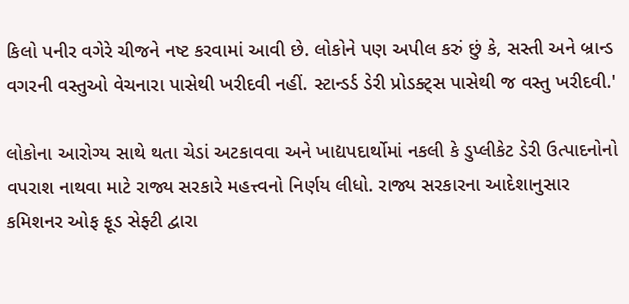કિલો પનીર વગેરે ચીજને નષ્ટ કરવામાં આવી છે. લોકોને પણ અપીલ કરું છું કે, સસ્તી અને બ્રાન્ડ વગરની વસ્તુઓ વેચનારા પાસેથી ખરીદવી નહીં. સ્ટાન્ડર્ડ ડેરી પ્રોડક્ટ્સ પાસેથી જ વસ્તુ ખરીદવી.'

લોકોના આરોગ્ય સાથે થતા ચેડાં અટકાવવા અને ખાદ્યપદાર્થોમાં નકલી કે ડુપ્લીકેટ ડેરી ઉત્પાદનોનો વપરાશ નાથવા માટે રાજ્ય સરકારે મહત્ત્વનો નિર્ણય લીધો. રાજ્ય સરકારના આદેશાનુસાર કમિશનર ઓફ ફૂડ સેફ્ટી દ્વારા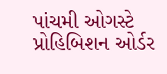પાંચમી ઓગસ્ટે પ્રોહિબિશન ઓર્ડર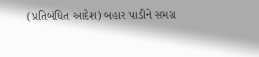(પ્રતિબંધિત આદેશ) બહાર પાડીને સમગ્ર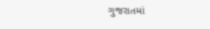ગુજરાતમાં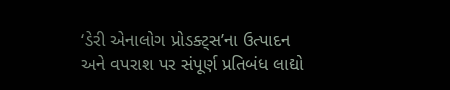‘ડેરી એનાલોગ પ્રોડક્ટ્સ’ના ઉત્પાદન અને વપરાશ પર સંપૂર્ણ પ્રતિબંધ લાદ્યો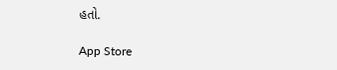હતો.

App Store